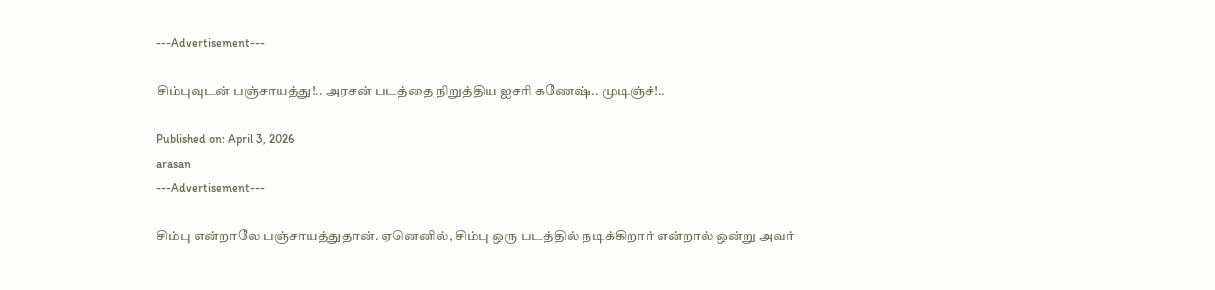---Advertisement---

சிம்புவுடன் பஞ்சாயத்து!.. அரசன் படத்தை நிறுத்திய ஐசரி கணேஷ்.. முடிஞ்ச்!..

Published on: April 3, 2026
arasan
---Advertisement---

சிம்பு என்றாலே பஞ்சாயத்துதான். ஏனெனில், சிம்பு ஒரு படத்தில் நடிக்கிறார் என்றால் ஒன்று அவர்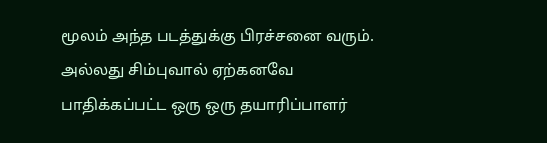மூலம் அந்த படத்துக்கு பிரச்சனை வரும். அல்லது சிம்புவால் ஏற்கனவே பாதிக்கப்பட்ட ஒரு ஒரு தயாரிப்பாளர்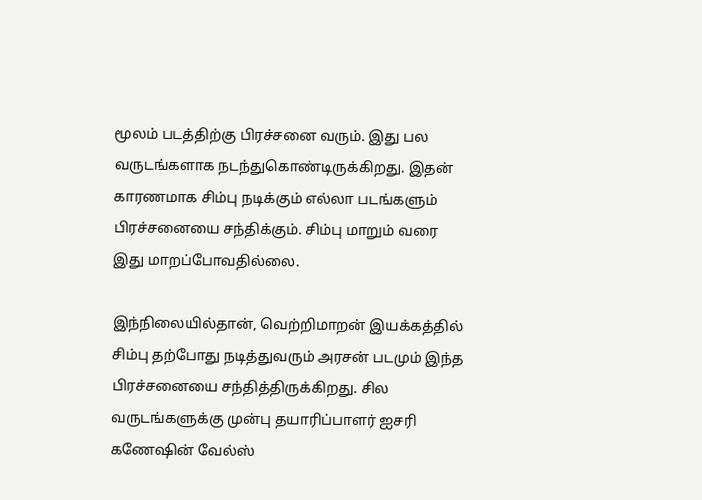மூலம் படத்திற்கு பிரச்சனை வரும். இது பல வருடங்களாக நடந்துகொண்டிருக்கிறது. இதன் காரணமாக சிம்பு நடிக்கும் எல்லா படங்களும் பிரச்சனையை சந்திக்கும். சிம்பு மாறும் வரை இது மாறப்போவதில்லை.

இந்நிலையில்தான், வெற்றிமாறன் இயக்கத்தில் சிம்பு தற்போது நடித்துவரும் அரசன் படமும் இந்த பிரச்சனையை சந்தித்திருக்கிறது. சில வருடங்களுக்கு முன்பு தயாரிப்பாளர் ஐசரி கணேஷின் வேல்ஸ்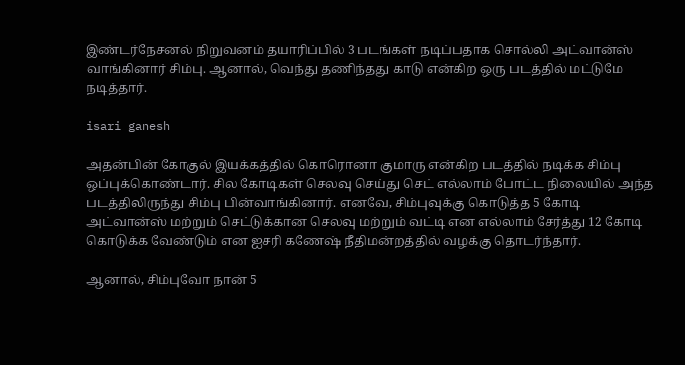இண்டர்நேசனல் நிறுவனம் தயாரிப்பில் 3 படங்கள் நடிப்பதாக சொல்லி அட்வான்ஸ் வாங்கினார் சிம்பு. ஆனால், வெந்து தணிந்தது காடு என்கிற ஒரு படத்தில் மட்டுமே நடித்தார்.

isari ganesh

அதன்பின் கோகுல் இயக்கத்தில் கொரொனா குமாரு என்கிற படத்தில் நடிக்க சிம்பு ஒப்புக்கொண்டார். சில கோடிகள் செலவு செய்து செட் எல்லாம் போட்ட நிலையில் அந்த படத்திலிருந்து சிம்பு பின்வாங்கினார். எனவே, சிம்புவுக்கு கொடுத்த 5 கோடி அட்வான்ஸ் மற்றும் செட்டுக்கான செலவு மற்றும் வட்டி என எல்லாம் சேர்த்து 12 கோடி கொடுக்க வேண்டும் என ஐசரி கணேஷ் நீதிமன்றத்தில் வழக்கு தொடர்ந்தார்.

ஆனால், சிம்புவோ நான் 5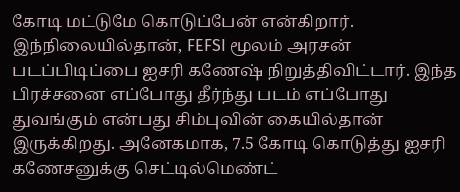கோடி மட்டுமே கொடுப்பேன் என்கிறார். இந்நிலையில்தான், FEFSI மூலம் அரசன் படப்பிடிப்பை ஐசரி கணேஷ் நிறுத்திவிட்டார். இந்த பிரச்சனை எப்போது தீர்ந்து படம் எப்போது துவங்கும் என்பது சிம்புவின் கையில்தான் இருக்கிறது. அனேகமாக, 7.5 கோடி கொடுத்து ஐசரி கணேசனுக்கு செட்டில்மெண்ட்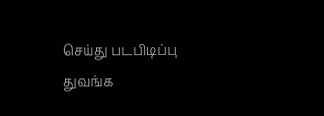செய்து படபிடிப்பு துவங்க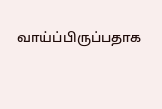வாய்ப்பிருப்பதாக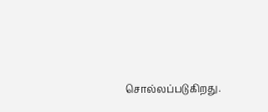சொல்லப்படுகிறது.